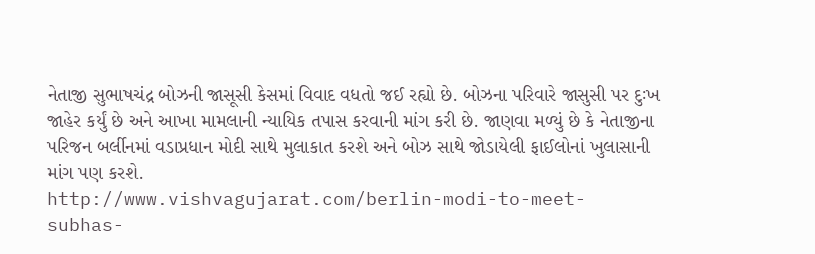નેતાજી સુભાષચંદ્ર બોઝની જાસૂસી કેસમાં વિવાદ વધતો જઈ રહ્યો છે. બોઝના પરિવારે જાસુસી પર દુઃખ જાહેર કર્યું છે અને આખા મામલાની ન્યાયિક તપાસ કરવાની માંગ કરી છે. જાણવા મળ્યું છે કે નેતાજીના પરિજન બર્લીનમાં વડાપ્રધાન મોદી સાથે મુલાકાત કરશે અને બોઝ સાથે જોડાયેલી ફાઈલોનાં ખુલાસાની માંગ પણ કરશે.
http://www.vishvagujarat.com/berlin-modi-to-meet-subhas-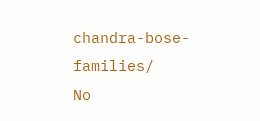chandra-bose-families/
No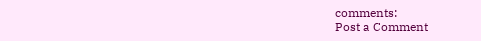comments:
Post a Comment